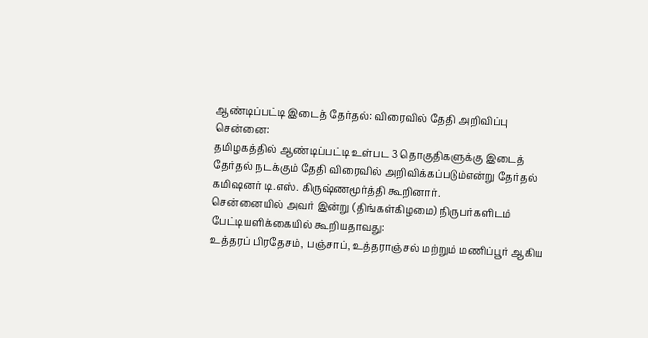ஆண்டிப்பட்டி இடைத் தேர்தல்: விரைவில் தேதி அறிவிப்பு
சென்னை:
தமிழகத்தில் ஆண்டிப்பட்டி உள்பட 3 தொகுதிகளுக்கு இடைத் தேர்தல் நடக்கும் தேதி விரைவில் அறிவிக்கப்படும்என்று தேர்தல் கமிஷனர் டி.எஸ். கிருஷ்ணமூர்த்தி கூறினார்.
சென்னையில் அவர் இன்று (திங்கள்கிழமை) நிருபர்களிடம் பேட்டியளிக்கையில் கூறியதாவது:
உத்தரப் பிரதேசம், பஞ்சாப், உத்தராஞ்சல் மற்றும் மணிப்பூர் ஆகிய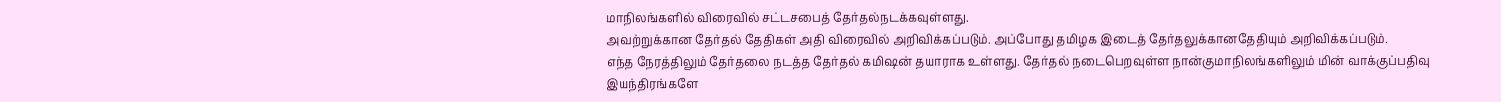மாநிலங்களில் விரைவில் சட்டசபைத் தேர்தல்நடக்கவுள்ளது.
அவற்றுக்கான தேர்தல் தேதிகள் அதி விரைவில் அறிவிக்கப்படும். அப்போது தமிழக இடைத் தேர்தலுக்கானதேதியும் அறிவிக்கப்படும்.
எந்த நேரத்திலும் தேர்தலை நடத்த தேர்தல் கமிஷன் தயாராக உள்ளது. தேர்தல் நடைபெறவுள்ள நான்குமாநிலங்களிலும் மின் வாக்குப்பதிவு இயந்திரங்களே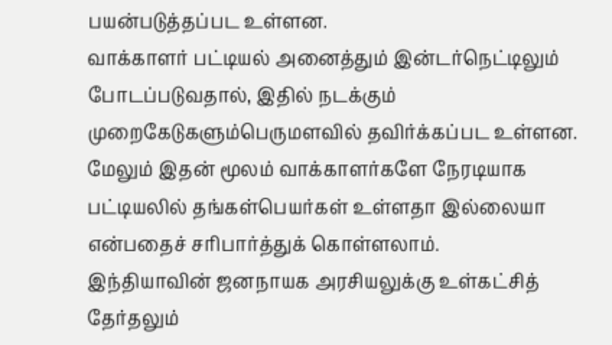பயன்படுத்தப்பட உள்ளன.
வாக்காளர் பட்டியல் அனைத்தும் இன்டர்நெட்டிலும் போடப்படுவதால், இதில் நடக்கும் முறைகேடுகளும்பெருமளவில் தவிர்க்கப்பட உள்ளன. மேலும் இதன் மூலம் வாக்காளர்களே நேரடியாக பட்டியலில் தங்கள்பெயர்கள் உள்ளதா இல்லையா என்பதைச் சரிபார்த்துக் கொள்ளலாம்.
இந்தியாவின் ஜனநாயக அரசியலுக்கு உள்கட்சித் தேர்தலும்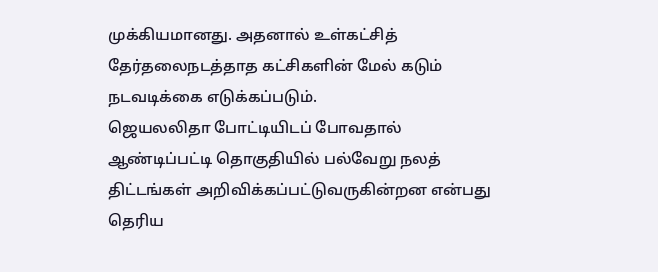முக்கியமானது. அதனால் உள்கட்சித் தேர்தலைநடத்தாத கட்சிகளின் மேல் கடும் நடவடிக்கை எடுக்கப்படும்.
ஜெயலலிதா போட்டியிடப் போவதால் ஆண்டிப்பட்டி தொகுதியில் பல்வேறு நலத் திட்டங்கள் அறிவிக்கப்பட்டுவருகின்றன என்பது தெரிய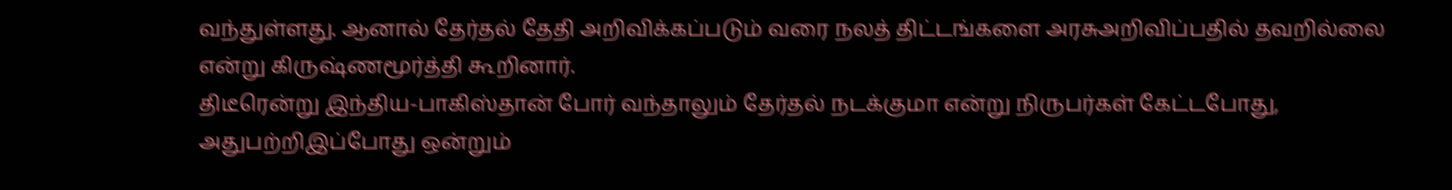வந்துள்ளது. ஆனால் தேர்தல் தேதி அறிவிக்கப்படும் வரை நலத் திட்டங்களை அரசுஅறிவிப்பதில் தவறில்லை என்று கிருஷ்ணமூர்த்தி கூறினார்.
திடீரென்று இந்திய-பாகிஸ்தான் போர் வந்தாலும் தேர்தல் நடக்குமா என்று நிருபர்கள் கேட்டபோது, அதுபற்றிஇப்போது ஒன்றும்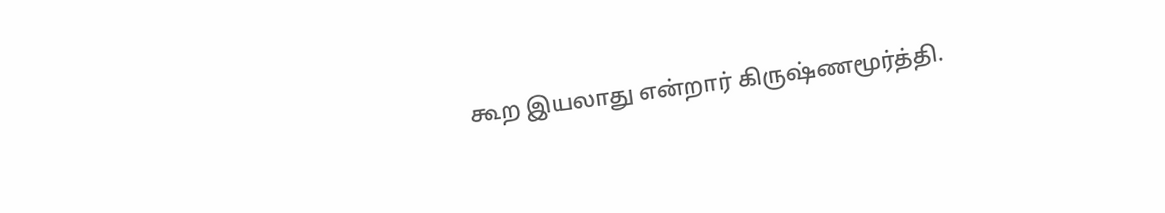கூற இயலாது என்றார் கிருஷ்ணமூர்த்தி.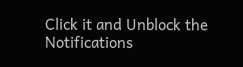Click it and Unblock the Notifications